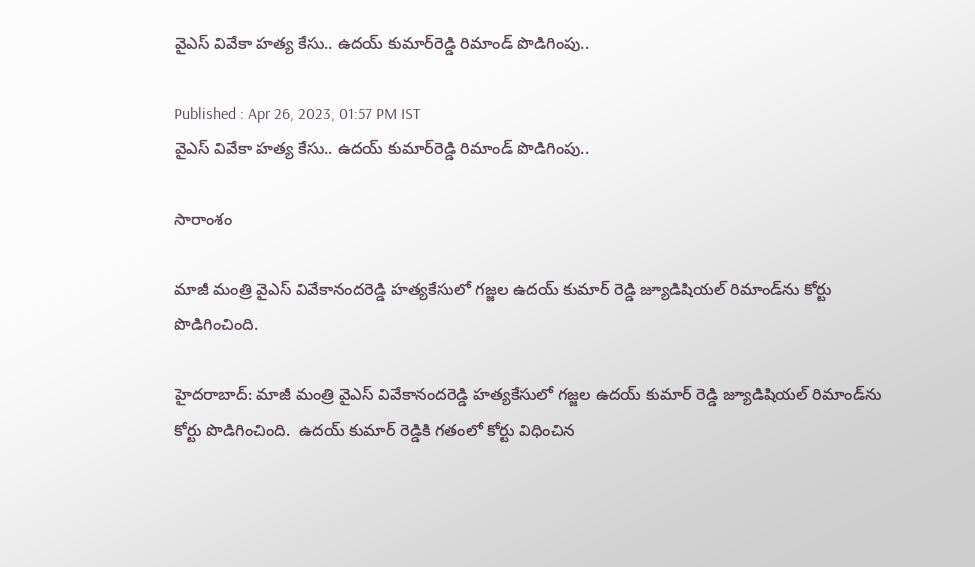వైఎస్ వివేకా హత్య కేసు.. ఉదయ్ కుమార్‌రెడ్డి రిమాండ్ పొడిగింపు..

Published : Apr 26, 2023, 01:57 PM IST
వైఎస్ వివేకా హత్య కేసు.. ఉదయ్ కుమార్‌రెడ్డి రిమాండ్ పొడిగింపు..

సారాంశం

మాజీ మంత్రి వైఎస్‌ వివేకానందరెడ్డి హత్యకేసులో గజ్జల ఉదయ్‌ కుమార్ రెడ్డి జ్యూడిషియల్ రిమాండ్‌ను కోర్టు పొడిగించింది.

హైదరాబాద్‌: మాజీ మంత్రి వైఎస్‌ వివేకానందరెడ్డి హత్యకేసులో గజ్జల ఉదయ్‌ కుమార్ రెడ్డి జ్యూడిషియల్ రిమాండ్‌ను కోర్టు పొడిగించింది.  ఉదయ్ కుమార్ రెడ్డికి గతంలో కోర్టు విధించిన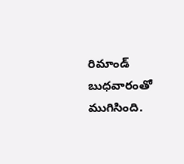రిమాండ్ బుధవారంతో ముగిసింది.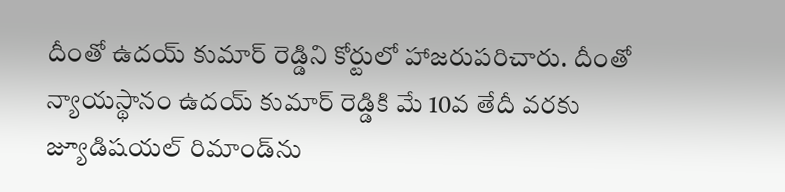దీంతో ఉదయ్ కుమార్ రెడ్డిని కోర్టులో హాజరుపరిచారు. దీంతో న్యాయస్థానం ఉదయ్ కుమార్ రెడ్డికి మే 10వ తేదీ వరకు జ్యూడిషయల్ రిమాండ్‌ను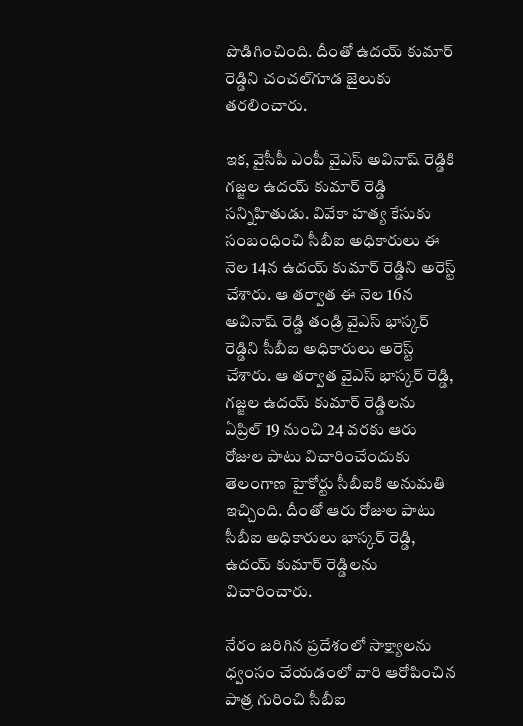పొడిగించింది. దీంతో ఉదయ్ కుమార్ రెడ్డిని చంచల్‌గూడ జైలుకు తరలించారు.

ఇక, వైసీపీ ఎంపీ వైఎస్ అవినాష్ రెడ్డికి గజ్జల ఉదయ్ కుమార్ రెడ్డి సన్నిహితుడు. వివేకా హత్య కేసుకు సంబంధించి సీబీఐ అధికారులు ఈ నెల 14న ఉదయ్ కుమార్‌ రెడ్డిని అరెస్ట్ చేశారు. ఆ తర్వాత ఈ నెల 16న అవినాష్ రెడ్డి తండ్రి వైఎస్ భాస్కర్ రెడ్డిని సీబీఐ అధికారులు అరెస్ట్ చేశారు. ఆ తర్వాత వైఎస్ భాస్కర్ రెడ్డి, గజ్జల ఉదయ్ కుమార్ రెడ్డిలను ఏప్రిల్ 19 నుంచి 24 వరకు ఆరు రోజుల పాటు విచారించేందుకు తెలంగాణ హైకోర్టు సీబీఐకి అనుమతి ఇచ్చింది. దీంతో ఆరు రోజుల పాటు సీబీఐ అధికారులు భాస్కర్ రెడ్డి, ఉదయ్ కుమార్ రెడ్డిలను విచారించారు.

నేరం జరిగిన ప్రదేశంలో సాక్ష్యాలను ధ్వంసం చేయడంలో వారి ఆరోపించిన పాత్ర గురించి సీబీఐ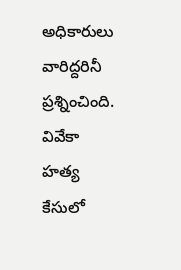అధికారులు వారిద్దరినీ ప్రశ్నించింది. వివేకా హత్య కేసులో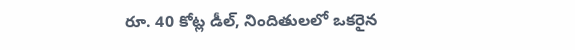రూ. 40 కోట్ల డీల్, నిందితులలో ఒకరైన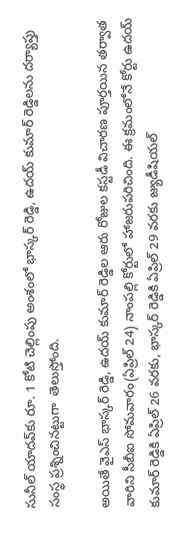సునీల్ యాదవ్‌కు రూ. 1 కోటి చెల్లింపు అంశంలో భాస్కర్ రెడ్డి, ఉదయ్ కుమార్ రెడ్డిలను దర్యాప్తు సంస్థ ప్రశ్నించినట్టుగా  తెలుస్తోంది.

అయితే వైఎస్ భాస్కర్ రెడ్డి, ఉదయ్ కుమార్ రెడ్డిల ఆరు రోజుల కస్టడీ విచారణ పూర్తయిన తర్వాత వారిని సీబీఐ సోమవారం(ఏప్రిల్ 24) నాంపల్లి కోర్టులో హాజరుపరిచింది. ఈ క్రమంలోనే కోర్టు ఉదయ్ కుమార్ రెడ్డికి ఏప్రిల్ 26 వరకు, భాస్కర్ రెడ్డికి ఏప్రిల్ 29 వరకు జ్యుడీషియల్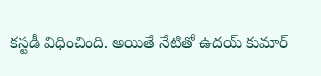కస్టడీ విధించింది. అయితే నేటితో ఉదయ్ కుమార్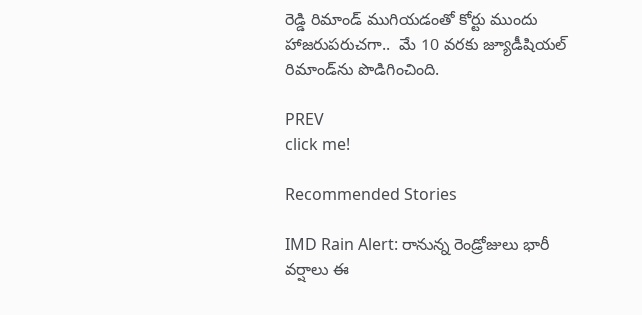రెడ్డి రిమాండ్ ముగియడంతో కోర్టు ముందు  హాజరుపరుచగా..  మే 10 వరకు జ్యూడీషియల్ రిమాండ్‌ను పొడిగించింది.

PREV
click me!

Recommended Stories

IMD Rain Alert: రానున్న రెండ్రోజులు భారీ వర్షాలు ఈ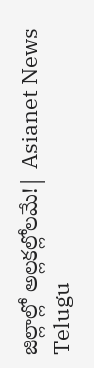జిల్లాల్లో అల్లకల్లోలమే!| Asianet News Telugu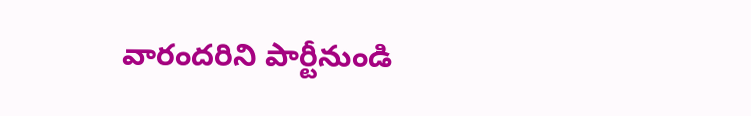వారందరిని పార్టీనుండి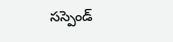సస్పెండ్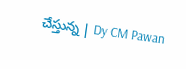చేస్తున్న | Dy CM Pawan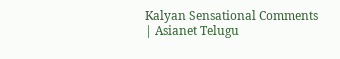Kalyan Sensational Comments | Asianet Telugu